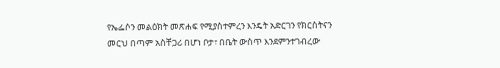የኤፌሶን መልዕክት መጽሐፍ የሚያስተምረን እንዴት አድርገን የክርስትናን መርህ በጣም አስቸጋሪ በሆነ ቦታ፣ በቤት ውስጥ እንደምንተገብረው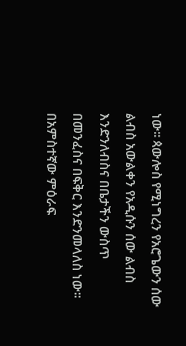ነው፡፡ ጳውሎስ የሚነግረን የአሮጌውን ሰው ልብስ አውልቀን የአዲሱን ሰው ልብስ እንድንለብስና በቤታችን ውስጥ በመንፈስና በፍቅር እንድንመላለስ ነው፡፡ በአምስተኛው ምዕራፍ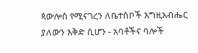ጳውሎስ የሚናገረን ለቤተሰቦች እግዚአብሔር ያለውን እቅድ ሲሆን - አባቶችና ባሎች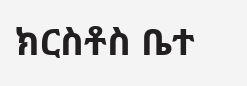ክርስቶስ ቤተ